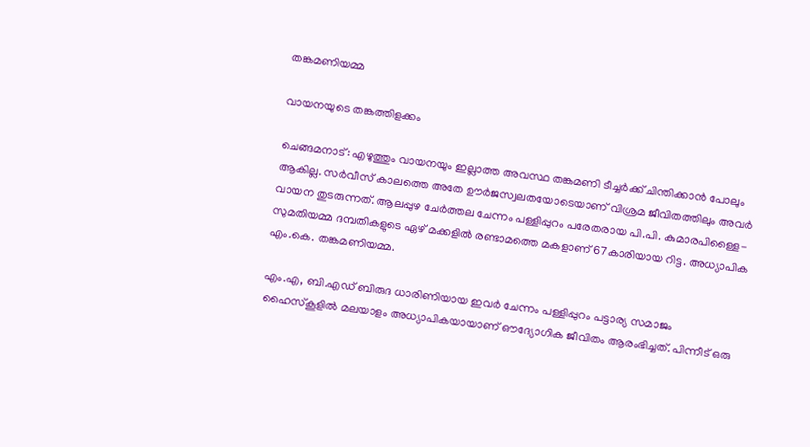തങ്കമണിയമ്മ

വായനയുടെ തങ്കത്തിളക്കം

ചെങ്ങമനാട്: എഴുത്തും വായനയും ഇല്ലാത്ത അവസ്ഥ തങ്കമണി ടീച്ചർക്ക് ചിന്തിക്കാൻ പോലും ആകില്ല. സർവീസ് കാലത്തെ അതേ ഊർജസ്വലതയോടെയാണ് വിശ്രമ ജീവിതത്തിലും അവർ വായന തുടരുന്നത്. ആലപ്പുഴ ചേർത്തല ചേന്നം പള്ളിപ്പുറം പരേതരായ പി.പി. കുമാരപിള്ളൈ- സുമതിയമ്മ ദമ്പതികളുടെ ഏഴ് മക്കളിൽ രണ്ടാമത്തെ മകളാണ് 67കാരിയായ റിട്ട. അധ്യാപിക എം.കെ. തങ്കമണിയമ്മ.

എം.എ, ബി.എഡ് ബിരുദ ധാരിണിയായ ഇവർ ചേന്നം പള്ളിപ്പുറം പട്ടാര്യ സമാജം ഹൈസ്കൂളിൽ മലയാളം അധ്യാപികയായാണ് ഔദ്യോഗിക ജീവിതം ആരംഭിച്ചത്. പിന്നീട് ഒരു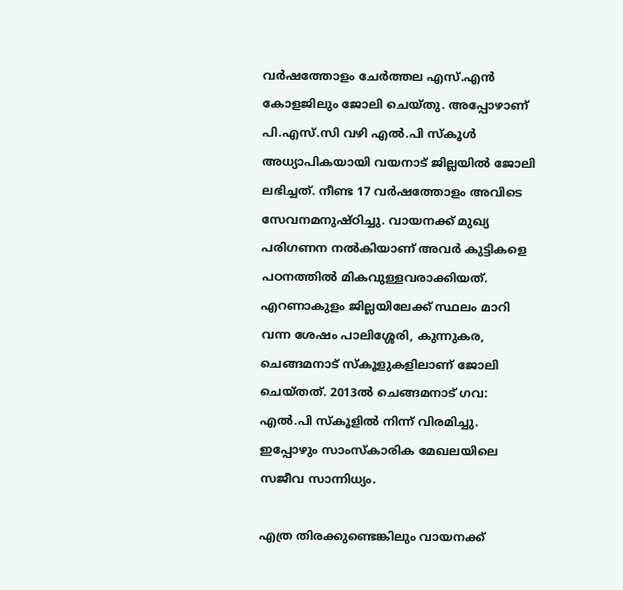വർഷത്തോളം ചേർത്തല എസ്.എൻ കോളജിലും ജോലി ചെയ്തു. അപ്പോഴാണ് പി.എസ്.സി വഴി എൽ.പി സ്കൂൾ അധ്യാപികയായി വയനാട് ജില്ലയിൽ ജോലി ലഭിച്ചത്. നീണ്ട 17 വർഷത്തോളം അവിടെ സേവനമനുഷ്ഠിച്ചു. വായനക്ക് മുഖ്യ പരിഗണന നൽകിയാണ് അവർ കുട്ടികളെ പഠനത്തിൽ മികവുള്ളവരാക്കിയത്. എറണാകുളം ജില്ലയിലേക്ക് സ്ഥലം മാറി വന്ന ശേഷം പാലിശ്ശേരി, കുന്നുകര, ചെങ്ങമനാട് സ്കൂളുകളിലാണ് ജോലി ചെയ്തത്. 2013ൽ ചെങ്ങമനാട് ഗവ: എൽ.പി സ്കൂളിൽ നിന്ന് വിരമിച്ചു. ഇപ്പോഴും സാംസ്കാരിക മേഖലയിലെ സജീവ സാന്നിധ്യം.

എത്ര തിരക്കുണ്ടെങ്കിലും വായനക്ക്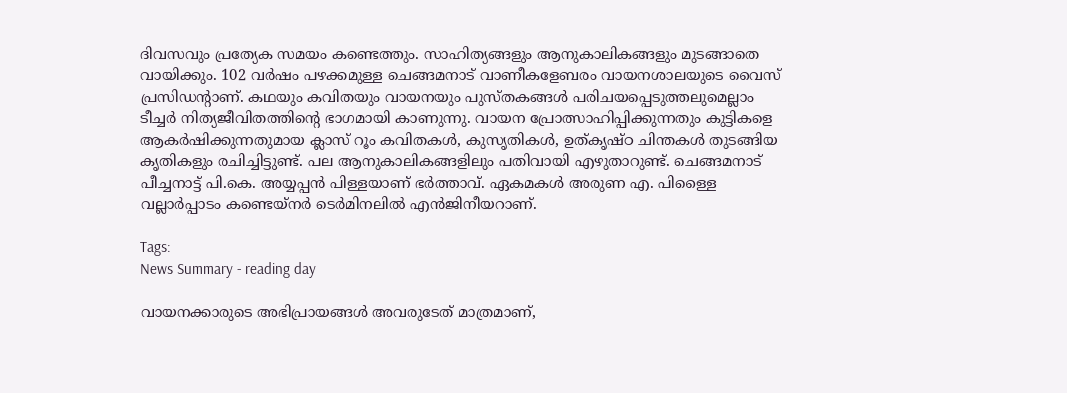ദിവസവും പ്രത്യേക സമയം കണ്ടെത്തും. സാഹിത്യങ്ങളും ആനുകാലികങ്ങളും മുടങ്ങാതെ വായിക്കും. 102 വർഷം പഴക്കമുള്ള ചെങ്ങമനാട് വാണീകളേബരം വായനശാലയുടെ വൈസ് പ്രസിഡന്റാണ്. കഥയും കവിതയും വായനയും പുസ്തകങ്ങൾ പരിചയപ്പെടുത്തലുമെല്ലാം ടീച്ചർ നിത്യജീവിതത്തിന്‍റെ ഭാഗമായി കാണുന്നു. വായന പ്രോത്സാഹിപ്പിക്കുന്നതും കുട്ടികളെ ആകർഷിക്കുന്നതുമായ ക്ലാസ് റൂം കവിതകൾ, കുസൃതികൾ, ഉത്കൃഷ്ഠ ചിന്തകൾ തുടങ്ങിയ കൃതികളും രചിച്ചിട്ടുണ്ട്. പല ആനുകാലികങ്ങളിലും പതിവായി എഴുതാറുണ്ട്. ചെങ്ങമനാട് പീച്ചനാട്ട് പി.കെ. അയ്യപ്പൻ പിള്ളയാണ് ഭർത്താവ്. ഏകമകൾ അരുണ എ. പിള്ളൈ വല്ലാർപ്പാടം കണ്ടെയ്നർ ടെർമിനലിൽ എൻജിനീയറാണ്.

Tags:
News Summary - reading day

വായനക്കാരുടെ അഭിപ്രായങ്ങള്‍ അവരുടേത് മാത്രമാണ്,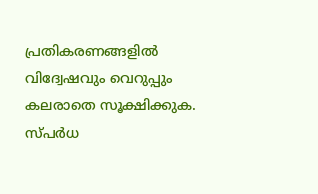പ്രതികരണങ്ങളിൽ വിദ്വേഷവും വെറുപ്പും കലരാതെ സൂക്ഷിക്കുക. സ്പർധ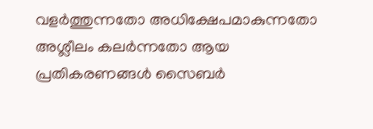വളർത്തുന്നതോ അധിക്ഷേപമാകുന്നതോ അശ്ലീലം കലർന്നതോ ആയ പ്രതികരണങ്ങൾ സൈബർ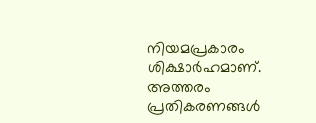നിയമപ്രകാരം ശിക്ഷാർഹമാണ്. അത്തരം പ്രതികരണങ്ങൾ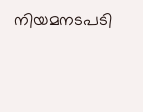നിയമനടപടി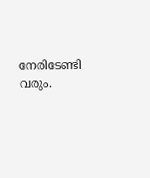നേരിടേണ്ടി വരും.